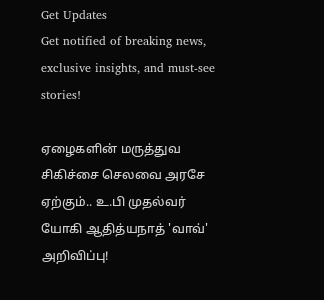Get Updates
Get notified of breaking news, exclusive insights, and must-see stories!

ஏழைகளின் மருத்துவ சிகிச்சை செலவை அரசே ஏற்கும்.. உ.பி முதல்வர் யோகி ஆதித்யநாத் 'வாவ்' அறிவிப்பு!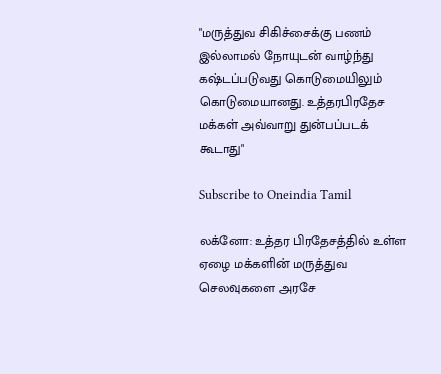"மருத்துவ சிகிச்சைக்கு பணம் இல்லாமல் நோயுடன் வாழ்ந்து கஷ்டப்படுவது கொடுமையிலும் கொடுமையானது. உத்தரபிரதேச மக்கள் அவ்வாறு துன்பப்படக் கூடாது"

Subscribe to Oneindia Tamil

லக்னோ: உத்தர பிரதேசத்தில் உள்ள ஏழை மக்களின் மருத்துவ செலவுகளை அரசே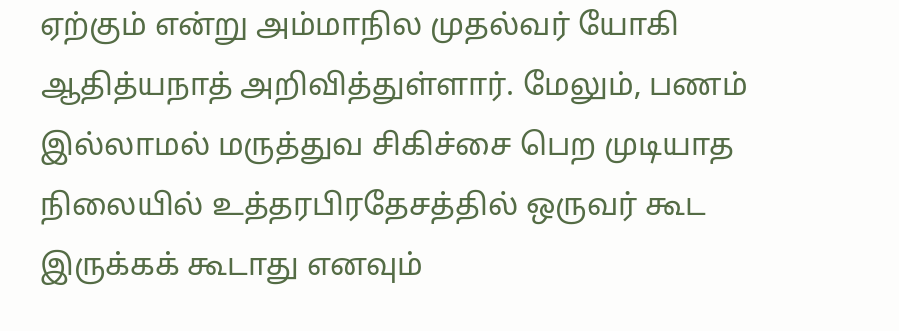ஏற்கும் என்று அம்மாநில முதல்வர் யோகி ஆதித்யநாத் அறிவித்துள்ளார். மேலும், பணம் இல்லாமல் மருத்துவ சிகிச்சை பெற முடியாத நிலையில் உத்தரபிரதேசத்தில் ஒருவர் கூட இருக்கக் கூடாது எனவும்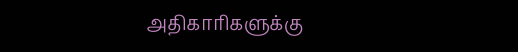அதிகாரிகளுக்கு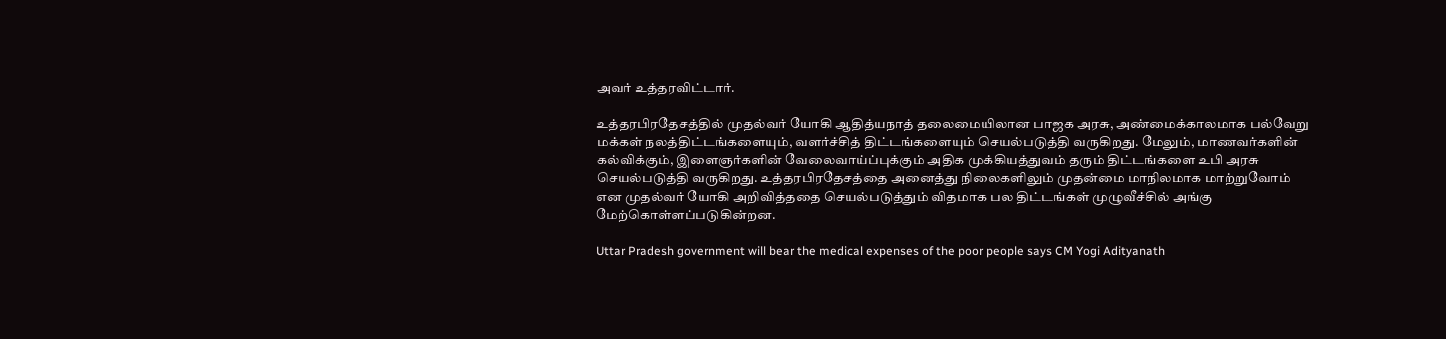அவர் உத்தரவிட்டார்.

உத்தரபிரதேசத்தில் முதல்வர் யோகி ஆதித்யநாத் தலைமையிலான பாஜக அரசு, அண்மைக்காலமாக பல்வேறு மக்கள் நலத்திட்டங்களையும், வளர்ச்சித் திட்டங்களையும் செயல்படுத்தி வருகிறது. மேலும், மாணவர்களின் கல்விக்கும், இளைஞர்களின் வேலைவாய்ப்புக்கும் அதிக முக்கியத்துவம் தரும் திட்டங்களை உபி அரசு செயல்படுத்தி வருகிறது. உத்தரபிரதேசத்தை அனைத்து நிலைகளிலும் முதன்மை மாநிலமாக மாற்றுவோம் என முதல்வர் யோகி அறிவித்ததை செயல்படுத்தும் விதமாக பல திட்டங்கள் முழுவீச்சில் அங்கு மேற்கொள்ளப்படுகின்றன.

Uttar Pradesh government will bear the medical expenses of the poor people says CM Yogi Adityanath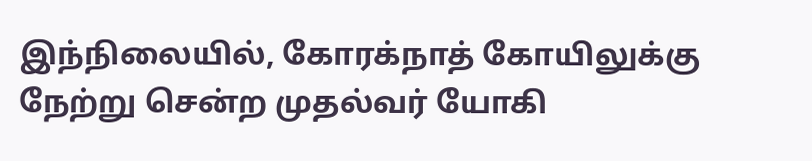இந்நிலையில், கோரக்நாத் கோயிலுக்கு நேற்று சென்ற முதல்வர் யோகி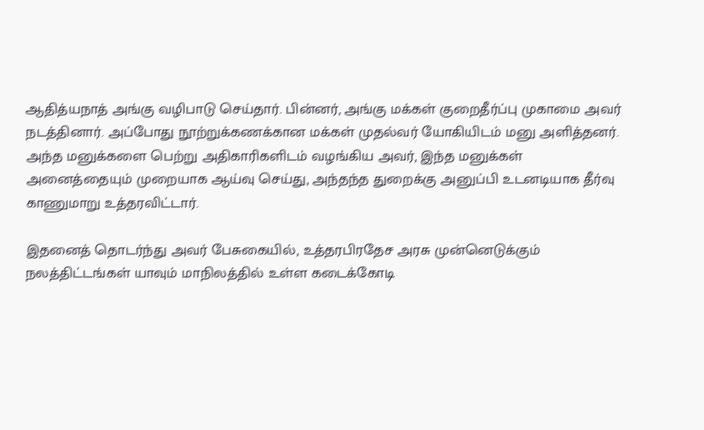ஆதித்யநாத் அங்கு வழிபாடு செய்தார். பின்னர், அங்கு மக்கள் குறைதீர்ப்பு முகாமை அவர் நடத்தினார். அப்போது நூற்றுக்கணக்கான மக்கள் முதல்வர் யோகியிடம் மனு அளித்தனர். அந்த மனுக்களை பெற்று அதிகாரிகளிடம் வழங்கிய அவர், இந்த மனுக்கள் அனைத்தையும் முறையாக ஆய்வு செய்து, அந்தந்த துறைக்கு அனுப்பி உடனடியாக தீர்வு காணுமாறு உத்தரவிட்டார்.

இதனைத் தொடர்ந்து அவர் பேசுகையில், உத்தரபிரதேச அரசு முன்னெடுக்கும் நலத்திட்டங்கள் யாவும் மாநிலத்தில் உள்ள கடைக்கோடி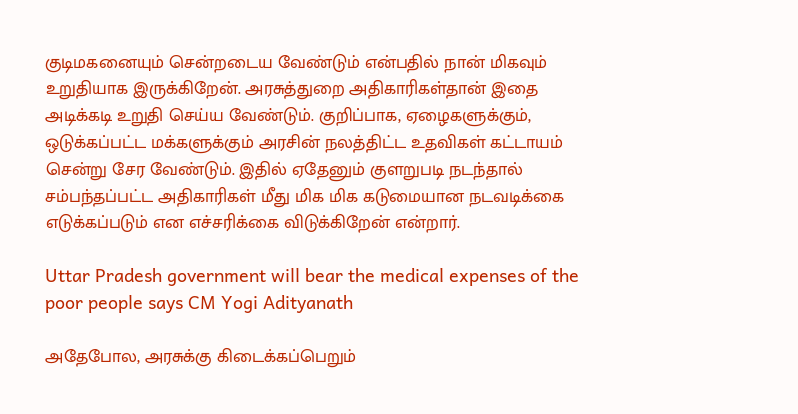குடிமகனையும் சென்றடைய வேண்டும் என்பதில் நான் மிகவும் உறுதியாக இருக்கிறேன். அரசுத்துறை அதிகாரிகள்தான் இதை அடிக்கடி உறுதி செய்ய வேண்டும். குறிப்பாக, ஏழைகளுக்கும், ஒடுக்கப்பட்ட மக்களுக்கும் அரசின் நலத்திட்ட உதவிகள் கட்டாயம் சென்று சேர வேண்டும். இதில் ஏதேனும் குளறுபடி நடந்தால் சம்பந்தப்பட்ட அதிகாரிகள் மீது மிக மிக கடுமையான நடவடிக்கை எடுக்கப்படும் என எச்சரிக்கை விடுக்கிறேன் என்றார்.

Uttar Pradesh government will bear the medical expenses of the poor people says CM Yogi Adityanath

அதேபோல, அரசுக்கு கிடைக்கப்பெறும்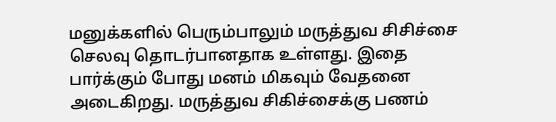மனுக்களில் பெரும்பாலும் மருத்துவ சிசிச்சை செலவு தொடர்பானதாக உள்ளது. இதை பார்க்கும் போது மனம் மிகவும் வேதனை அடைகிறது. மருத்துவ சிகிச்சைக்கு பணம்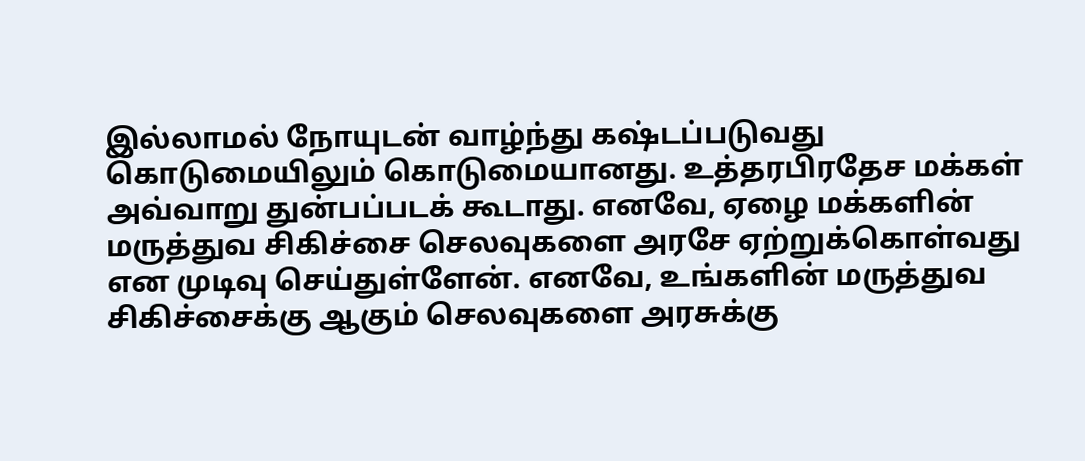இல்லாமல் நோயுடன் வாழ்ந்து கஷ்டப்படுவது கொடுமையிலும் கொடுமையானது. உத்தரபிரதேச மக்கள் அவ்வாறு துன்பப்படக் கூடாது. எனவே, ஏழை மக்களின் மருத்துவ சிகிச்சை செலவுகளை அரசே ஏற்றுக்கொள்வது என முடிவு செய்துள்ளேன். எனவே, உங்களின் மருத்துவ சிகிச்சைக்கு ஆகும் செலவுகளை அரசுக்கு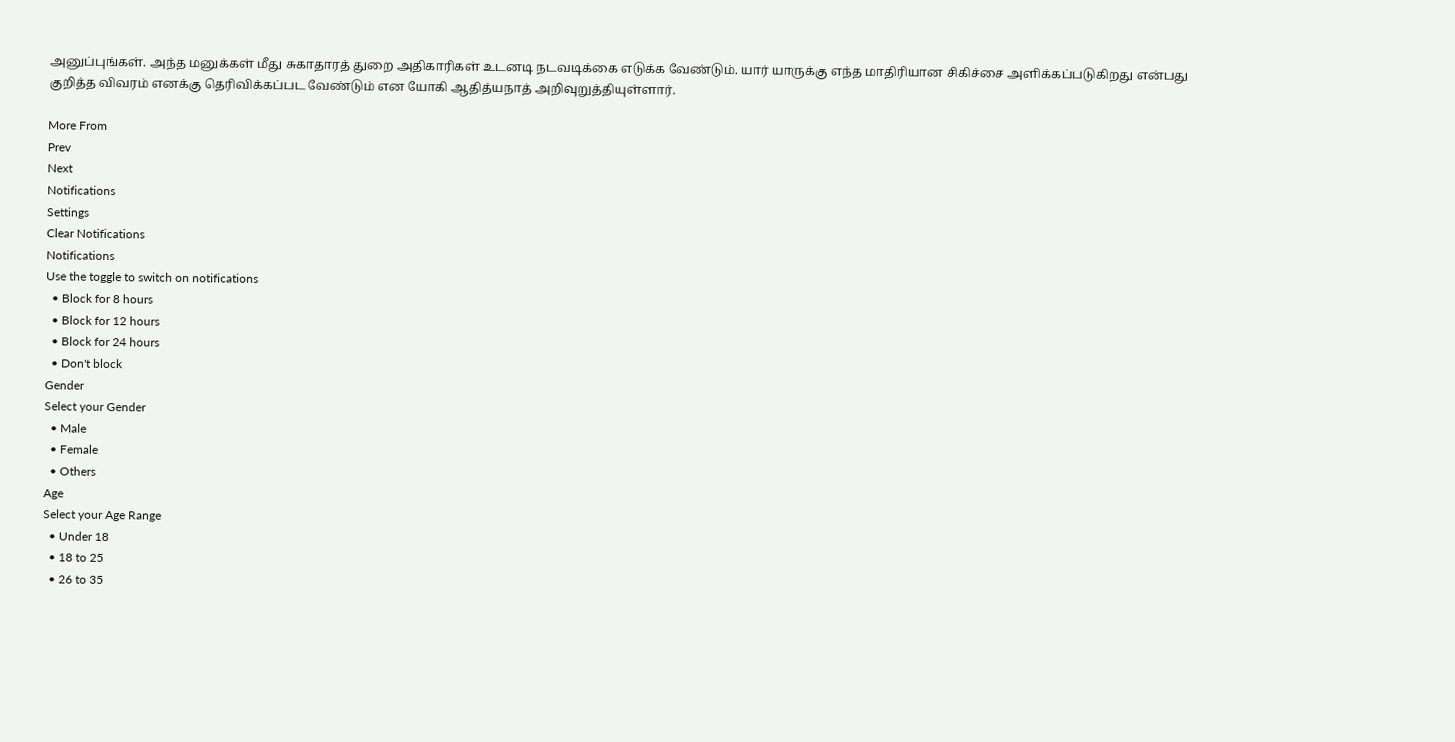அனுப்புங்கள். அந்த மனுக்கள் மீது சுகாதாரத் துறை அதிகாரிகள் உடனடி நடவடிக்கை எடுக்க வேண்டும். யார் யாருக்கு எந்த மாதிரியான சிகிச்சை அளிக்கப்படுகிறது என்பது குறித்த விவரம் எனக்கு தெரிவிக்கப்பட வேண்டும் என யோகி ஆதித்யநாத் அறிவுறுத்தியுள்ளார்.

More From
Prev
Next
Notifications
Settings
Clear Notifications
Notifications
Use the toggle to switch on notifications
  • Block for 8 hours
  • Block for 12 hours
  • Block for 24 hours
  • Don't block
Gender
Select your Gender
  • Male
  • Female
  • Others
Age
Select your Age Range
  • Under 18
  • 18 to 25
  • 26 to 35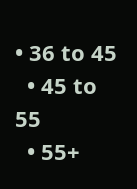• 36 to 45
  • 45 to 55
  • 55+